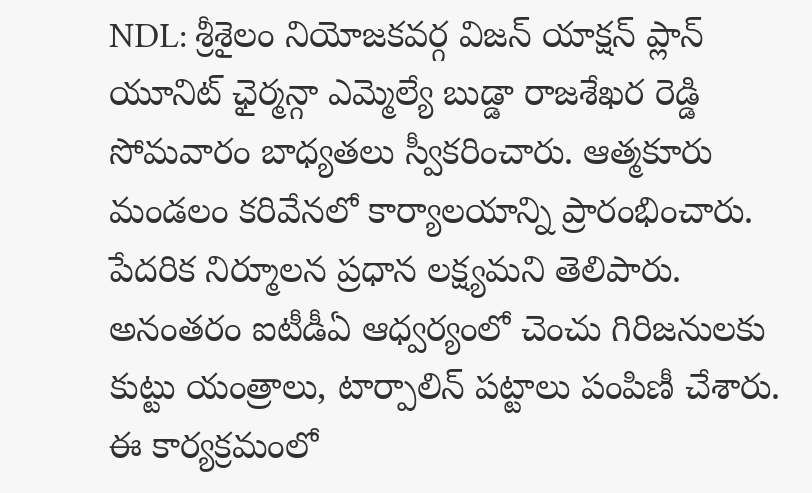NDL: శ్రీశైలం నియోజకవర్గ విజన్ యాక్షన్ ప్లాన్ యూనిట్ ఛైర్మన్గా ఎమ్మెల్యే బుడ్డా రాజశేఖర రెడ్డి సోమవారం బాధ్యతలు స్వీకరించారు. ఆత్మకూరు మండలం కరివేనలో కార్యాలయాన్ని ప్రారంభించారు. పేదరిక నిర్మూలన ప్రధాన లక్ష్యమని తెలిపారు. అనంతరం ఐటీడీఏ ఆధ్వర్యంలో చెంచు గిరిజనులకు కుట్టు యంత్రాలు, టార్పాలిన్ పట్టాలు పంపిణీ చేశారు. ఈ కార్యక్రమంలో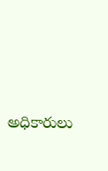అధికారులు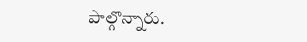పాల్గొన్నారు.